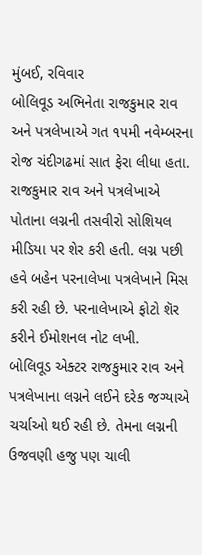મુંબઈ, રવિવાર
બોલિવૂડ અભિનેતા રાજકુમાર રાવ અને પત્રલેખાએ ગત ૧૫મી નવેમ્બરના રોજ ચંદીગઢમાં સાત ફેરા લીધા હતા. રાજકુમાર રાવ અને પત્રલેખાએ પોતાના લગ્નની તસવીરો સોશિયલ મીડિયા પર શેર કરી હતી. લગ્ન પછી હવે બહેન પરનાલેખા પત્રલેખાને મિસ કરી રહી છે. પરનાલેખાએ ફોટો શૅર કરીને ઈમોશનલ નોટ લખી.
બોલિવૂડ એક્ટર રાજકુમાર રાવ અને પત્રલેખાના લગ્નને લઈને દરેક જગ્યાએ ચર્ચાઓ થઈ રહી છે. તેમના લગ્નની ઉજવણી હજુ પણ ચાલી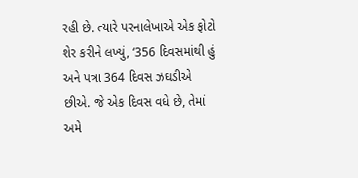રહી છે. ત્યારે પરનાલેખાએ એક ફોટો શેર કરીને લખ્યું, ‘356 દિવસમાંથી હું અને પત્રા 364 દિવસ ઝઘડીએ છીએ. જે એક દિવસ વધે છે, તેમાં અમે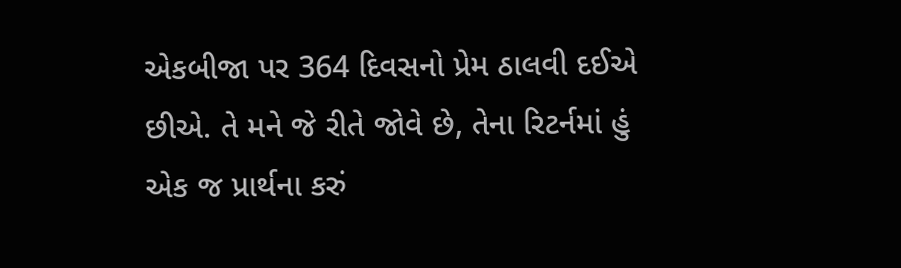એકબીજા પર 364 દિવસનો પ્રેમ ઠાલવી દઈએ છીએ. તે મને જે રીતે જોવે છે, તેના રિટર્નમાં હું એક જ પ્રાર્થના કરું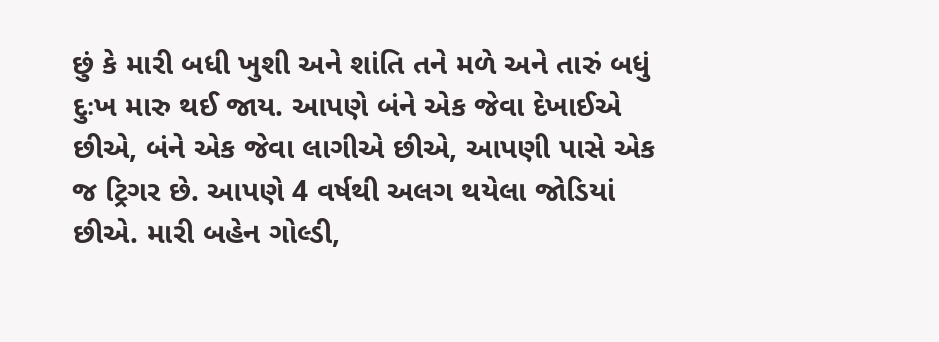છું કે મારી બધી ખુશી અને શાંતિ તને મળે અને તારું બધું દુઃખ મારુ થઈ જાય. આપણે બંને એક જેવા દેખાઈએ છીએ, બંને એક જેવા લાગીએ છીએ, આપણી પાસે એક જ ટ્રિગર છે. આપણે 4 વર્ષથી અલગ થયેલા જોડિયાં છીએ. મારી બહેન ગોલ્ડી,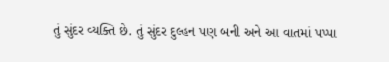તું સુંદર વ્યક્તિ છે. તું સુંદર દુલ્હન પણ બની અને આ વાતમાં પપ્પા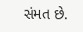સંમત છે.